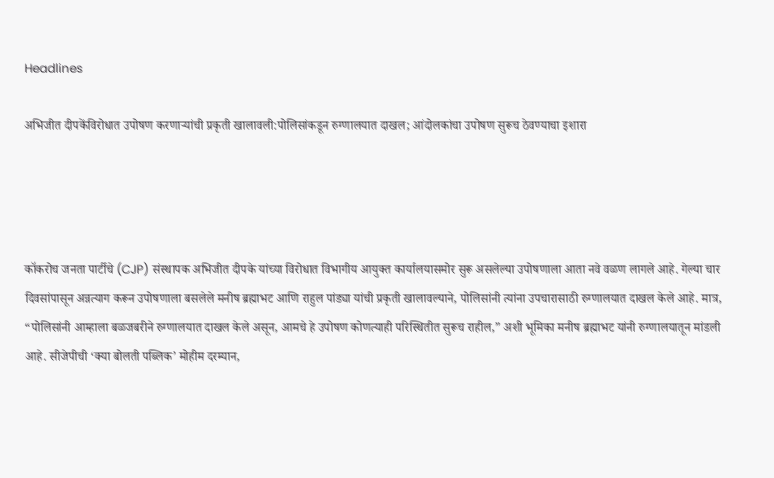Headlines

अभिजीत दीपकेंविरोधात उपोषण करणाऱ्यांची प्रकृती खालावली:पोलिसांकडून रुग्णालयात दाखल; आंदोलकांचा उपोषण सुरूच ठेवण्याचा इशारा




कॉकरोच जनता पार्टीचे (CJP) संस्थापक अभिजीत दीपके यांच्या विरोधात विभागीय आयुक्त कार्यालयासमोर सुरू असलेल्या उपोषणाला आता नवे वळण लागले आहे. गेल्या चार दिवसांपासून अन्नत्याग करून उपोषणाला बसलेले मनीष ब्रह्माभट आणि राहुल पांड्या यांची प्रकृती खालावल्याने, पोलिसांनी त्यांना उपचारासाठी रुग्णालयात दाखल केले आहे. मात्र, “पोलिसांनी आम्हाला बळजबरीने रुग्णालयात दाखल केले असून, आमचे हे उपोषण कोणत्याही परिस्थितीत सुरूच राहील,” अशी भूमिका मनीष ब्रह्माभट यांनी रुग्णालयातून मांडली आहे. सीजेपीची ‘क्या बोलती पब्लिक’ मोहीम दरम्यान,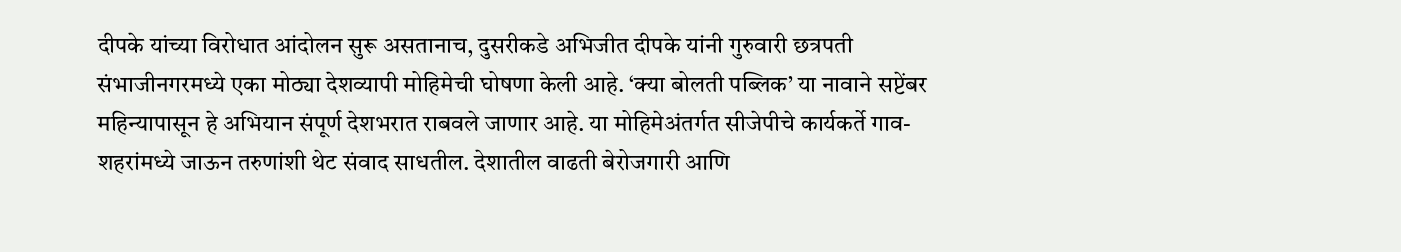दीपके यांच्या विरोधात आंदोलन सुरू असतानाच, दुसरीकडे अभिजीत दीपके यांनी गुरुवारी छत्रपती संभाजीनगरमध्ये एका मोठ्या देशव्यापी मोहिमेची घोषणा केली आहे. ‘क्या बोलती पब्लिक’ या नावाने सप्टेंबर महिन्यापासून हे अभियान संपूर्ण देशभरात राबवले जाणार आहे. या मोहिमेअंतर्गत सीजेपीचे कार्यकर्ते गाव-शहरांमध्ये जाऊन तरुणांशी थेट संवाद साधतील. देशातील वाढती बेरोजगारी आणि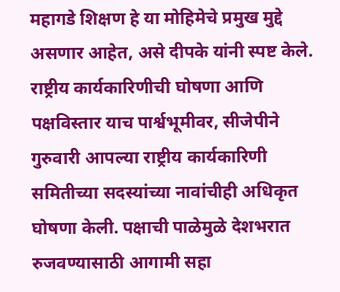महागडे शिक्षण हे या मोहिमेचे प्रमुख मुद्दे असणार आहेत, असे दीपके यांनी स्पष्ट केले. राष्ट्रीय कार्यकारिणीची घोषणा आणि पक्षविस्तार याच पार्श्वभूमीवर, सीजेपीने गुरुवारी आपल्या राष्ट्रीय कार्यकारिणी समितीच्या सदस्यांच्या नावांचीही अधिकृत घोषणा केली. पक्षाची पाळेमुळे देशभरात रुजवण्यासाठी आगामी सहा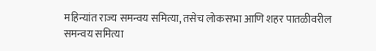महिन्यांत राज्य समन्वय समित्या, तसेच लोकसभा आणि शहर पातळीवरील समन्वय समित्या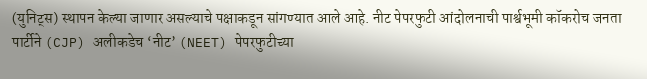(युनिट्स) स्थापन केल्या जाणार असल्याचे पक्षाकडून सांगण्यात आले आहे. नीट पेपरफुटी आंदोलनाची पार्श्वभूमी कॉकरोच जनता पार्टीने (CJP) अलीकडेच ‘नीट’ (NEET) पेपरफुटीच्या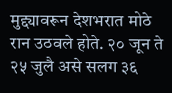मुद्द्यावरून देशभरात मोठे रान उठवले होते. २० जून ते २५ जुलै असे सलग ३६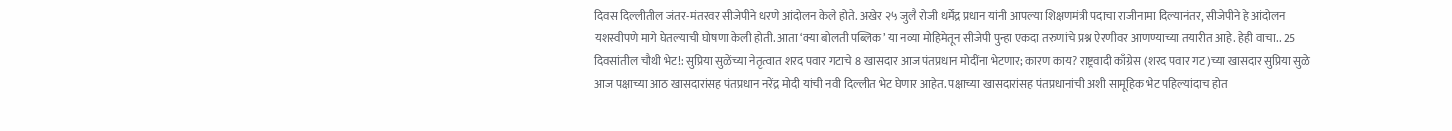दिवस दिल्लीतील जंतर-मंतरवर सीजेपीने धरणे आंदोलन केले होते. अखेर २५ जुलै रोजी धर्मेंद्र प्रधान यांनी आपल्या शिक्षणमंत्री पदाचा राजीनामा दिल्यानंतर, सीजेपीने हे आंदोलन यशस्वीपणे मागे घेतल्याची घोषणा केली होती. आता ‘क्या बोलती पब्लिक’ या नव्या मोहिमेतून सीजेपी पुन्हा एकदा तरुणांचे प्रश्न ऐरणीवर आणण्याच्या तयारीत आहे. हेही वाचा.. 25 दिवसांतील चौथी भेट!: सुप्रिया सुळेंच्या नेतृत्वात शरद पवार गटाचे 8 खासदार आज पंतप्रधान मोदींना भेटणार; कारण काय? राष्ट्रवादी काँग्रेस (शरद पवार गट)च्या खासदार सुप्रिया सुळे आज पक्षाच्या आठ खासदारांसह पंतप्रधान नरेंद्र मोदी यांची नवी दिल्लीत भेट घेणार आहेत. पक्षाच्या खासदारांसह पंतप्रधानांची अशी सामूहिक भेट पहिल्यांदाच होत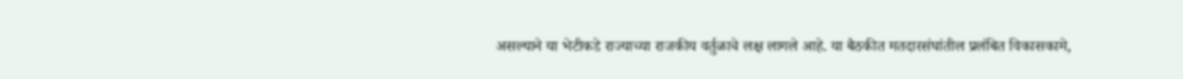असल्याने या भेटीकडे राज्याच्या राजकीय वर्तुळाचे लक्ष लागले आहे. या बैठकीत मतदारसंघांतील प्रलंबित विकासकामे,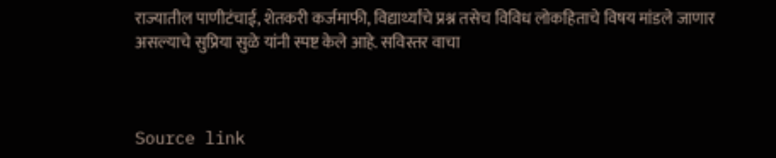राज्यातील पाणीटंचाई, शेतकरी कर्जमाफी, विद्यार्थ्यांचे प्रश्न तसेच विविध लोकहिताचे विषय मांडले जाणार असल्याचे सुप्रिया सुळे यांनी स्पष्ट केले आहे. सविस्तर वाचा



Source link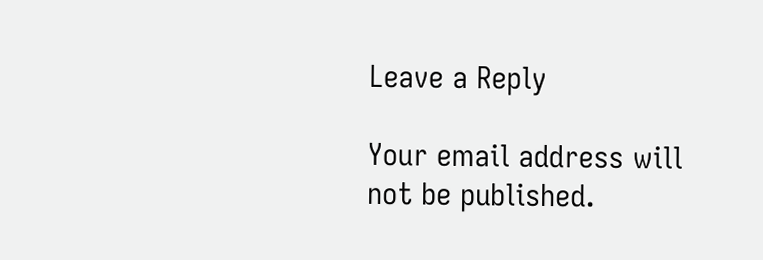Leave a Reply

Your email address will not be published.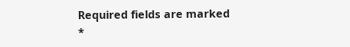Required fields are marked *